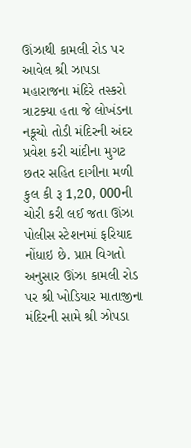ઊંઝાથી કામલી રોડ પર આવેલ શ્રી ઝાપડા મહારાજના મંદિરે તસ્કરો ત્રાટક્યા હતા જે લોખંડના નકૂચો તોડી મંદિરની અંદર પ્રવેશ કરી ચાંદીના મુગટ છતર સહિત દાગીના મળી કુલ કી રૂ 1,20, 000ની ચોરી કરી લઈ જતા ઊંઝા પોલીસ સ્ટેશનમાં ફરિયાદ નોંધાઇ છે. પ્રાપ્ત વિગતો અનુસાર ઊંઝા કામલી રોડ પર શ્રી ખોડિયાર માતાજીના મંદિરની સામે શ્રી ઝોપડા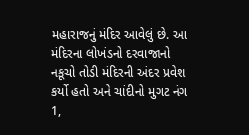મહારાજનું મંદિર આવેલું છે. આ મંદિરના લોખંડનો દરવાજાનો નકૂચો તોડી મંદિરની અંદર પ્રવેશ કર્યો હતો અને ચાંદીનો મુગટ નંગ 1,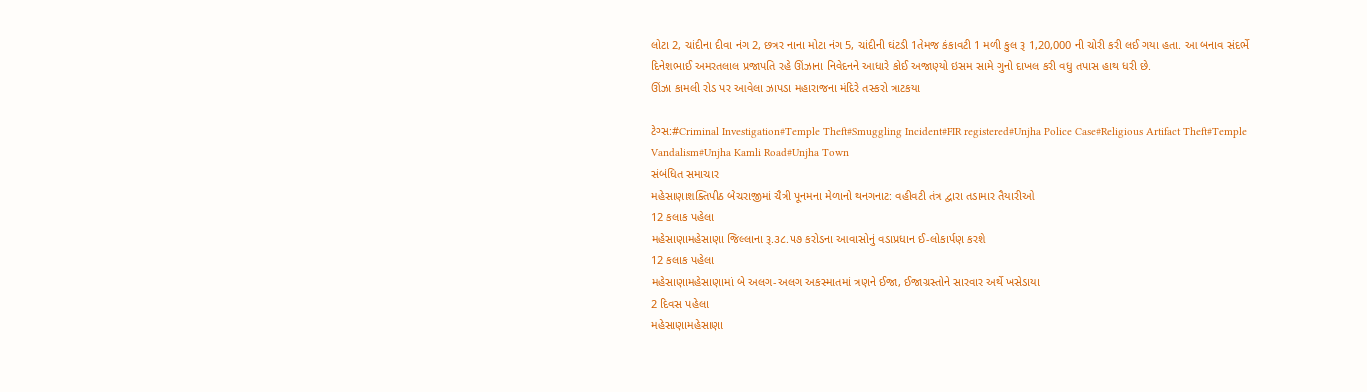લોટા 2, ચાંદીના દીવા નંગ 2, છત્રર નાના મોટા નંગ 5, ચાંદીની ઘંટડી 1તેમજ કંકાવટી 1 મળી કુલ રૂ 1,20,000 ની ચોરી કરી લઈ ગયા હતા. આ બનાવ સંદર્ભે દિનેશભાઈ અમરતલાલ પ્રજાપતિ રહે ઊંઝાના નિવેદનને આધારે કોઈ અજાણ્યો ઇસમ સામે ગુનો દાખલ કરી વધુ તપાસ હાથ ધરી છે.
ઊંઝા કામલી રોડ પર આવેલા ઝાપડા મહારાજના મંદિરે તસ્કરો ત્રાટકયા

ટેગ્સ:#Criminal Investigation#Temple Theft#Smuggling Incident#FIR registered#Unjha Police Case#Religious Artifact Theft#Temple Vandalism#Unjha Kamli Road#Unjha Town
સંબંધિત સમાચાર
મહેસાણાશક્તિપીઠ બેચરાજીમાં ચૈત્રી પૂનમના મેળાનો થનગનાટ: વહીવટી તંત્ર દ્વારા તડામાર તૈયારીઓ
12 કલાક પહેલા
મહેસાણામહેસાણા જિલ્લાના રૂ.૩૮.૫૭ કરોડના આવાસોનું વડાપ્રધાન ઈ-લોકાર્પણ કરશે
12 કલાક પહેલા
મહેસાણામહેસાણામાં બે અલગ-અલગ અકસ્માતમાં ત્રણને ઈજા, ઈજાગ્રસ્તોને સારવાર અર્થે ખસેડાયા
2 દિવસ પહેલા
મહેસાણામહેસાણા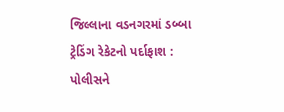જિલ્લાના વડનગરમાં ડબ્બા ટ્રેડિંગ રેકેટનો પર્દાફાશ : પોલીસને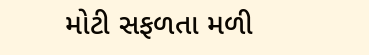મોટી સફળતા મળી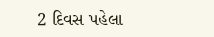2 દિવસ પહેલા